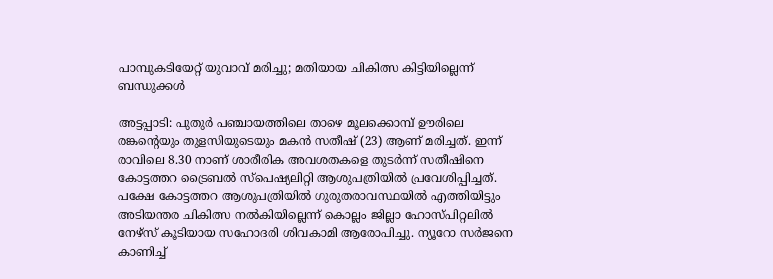പാമ്പുകടിയേറ്റ് യുവാവ് മരിച്ചു; മതിയായ ചികിത്സ കിട്ടിയില്ലെന്ന് ബന്ധുക്കൾ

അട്ടപ്പാടി: പുതുർ പഞ്ചായത്തിലെ താഴെ മൂലക്കൊമ്പ് ഊരിലെ രങ്കന്റെയും തുളസിയുടെയും മകൻ സതീഷ് (23) ആണ് മരിച്ചത്. ഇന്ന് രാവിലെ 8.30 നാണ് ശാരീരിക അവശതകളെ തുടർന്ന് സതീഷിനെ കോട്ടത്തറ ട്രൈബൽ സ്‌പെഷ്യലിറ്റി ആശുപത്രിയിൽ പ്രവേശിപ്പിച്ചത്. പക്ഷേ കോട്ടത്തറ ആശുപത്രിയിൽ ഗുരുതരാവസ്ഥയിൽ എത്തിയിട്ടും അടിയന്തര ചികിത്സ നൽകിയില്ലെന്ന് കൊല്ലം ജില്ലാ ഹോസ്പിറ്റലിൽ നേഴ്സ് കൂടിയായ സഹോദരി ശിവകാമി ആരോപിച്ചു. ന്യൂറോ സർജനെ കാണിച്ച്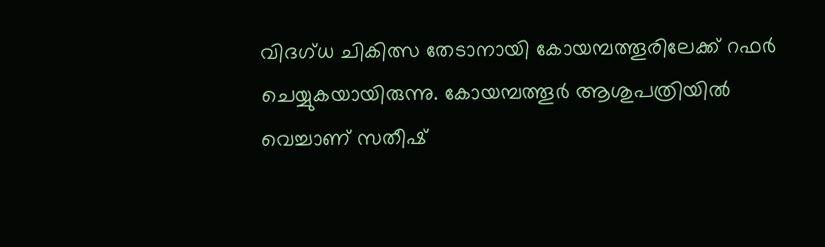വിദഗ്ധ ചികിത്സ തേടാനായി കോയമ്പത്തൂരിലേക്ക് റഫർ ചെയ്യുകയായിരുന്നു. കോയമ്പത്തൂർ ആശുപത്രിയിൽ വെച്ചാണ് സതീഷ്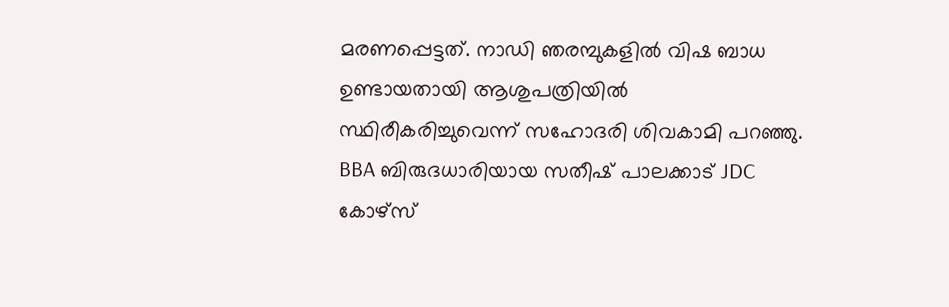മരണപ്പെട്ടത്. നാഡി ഞരമ്പുകളിൽ വിഷ ബാധ ഉണ്ടായതായി ആശുപത്രിയിൽ സ്ഥിരീകരിച്ചുവെന്ന് സഹോദരി ശിവകാമി പറഞ്ഞു. BBA ബിരുദധാരിയായ സതീഷ് പാലക്കാട് JDC കോഴ്സ്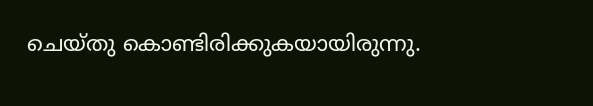ചെയ്തു കൊണ്ടിരിക്കുകയായിരുന്നു.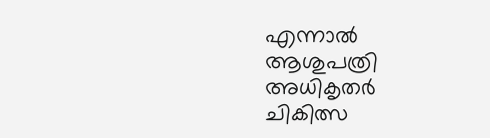എന്നാൽ ആശുപത്രി അധികൃതർ ചികിത്സ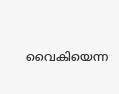വൈകിയെന്ന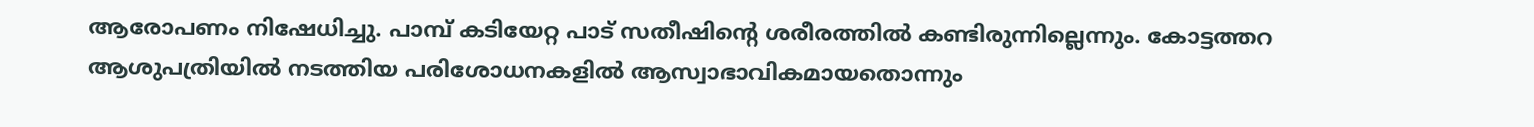ആരോപണം നിഷേധിച്ചു. പാമ്പ്‌ കടിയേറ്റ പാട് സതീഷിന്റെ ശരീരത്തിൽ കണ്ടിരുന്നില്ലെന്നും. കോട്ടത്തറ ആശുപത്രിയിൽ നടത്തിയ പരിശോധനകളിൽ ആസ്വാഭാവികമായതൊന്നും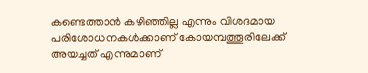കണ്ടെത്താൻ കഴിഞ്ഞില്ല എന്നും വിശദമായ പരിശോധനകൾക്കാണ് കോയമ്പത്തൂരിലേക്ക് അയച്ചത് എന്നുമാണ്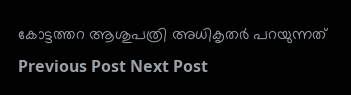കോട്ടത്തറ ആശുപത്രി അധികൃതർ പറയുന്നത്
Previous Post Next Post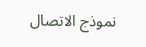نموذج الاتصال